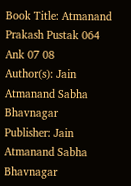Book Title: Atmanand Prakash Pustak 064 Ank 07 08
Author(s): Jain Atmanand Sabha Bhavnagar
Publisher: Jain Atmanand Sabha Bhavnagar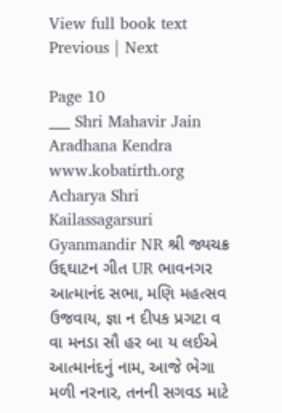View full book text
Previous | Next

Page 10
___ Shri Mahavir Jain Aradhana Kendra www.kobatirth.org Acharya Shri Kailassagarsuri Gyanmandir NR શ્રી જ્યચક્ર ઉદ્દઘાટન ગીત UR ભાવનગર આત્માનંદ સભા, મણિ મહત્સવ ઉજવાય, જ્ઞા ન દીપક પ્રગટા વ વા મનડા સૌ હર બા ય લઈએ આત્માનંદનું નામ, આજે ભેગા મળી નરનાર, તનની સગવડ માટે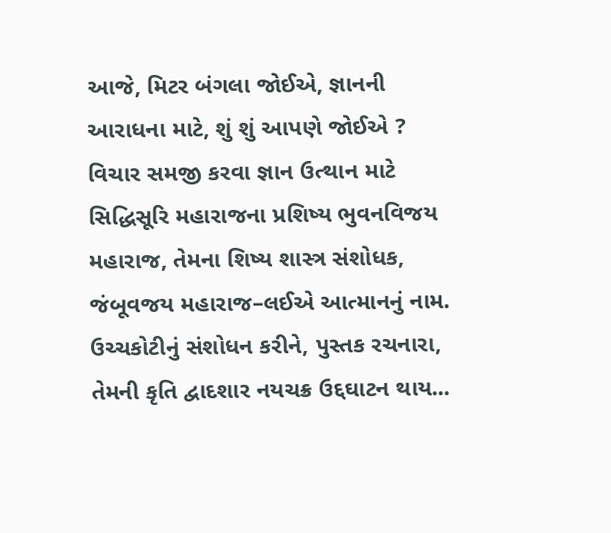આજે, મિટર બંગલા જોઈએ, જ્ઞાનની આરાધના માટે, શું શું આપણે જોઈએ ? વિચાર સમજી કરવા જ્ઞાન ઉત્થાન માટે સિદ્ધિસૂરિ મહારાજના પ્રશિષ્ય ભુવનવિજય મહારાજ, તેમના શિષ્ય શાસ્ત્ર સંશોધક, જંબૂવજય મહારાજ–લઈએ આત્માનનું નામ. ઉચ્ચકોટીનું સંશોધન કરીને, પુસ્તક રચનારા, તેમની કૃતિ દ્વાદશાર નયચક્ર ઉદ્દઘાટન થાય...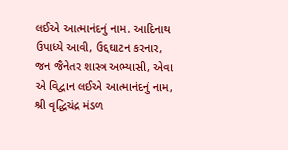લઈએ આત્માનંદનું નામ. આદિનાથ ઉપાધ્યે આવી, ઉદ્દઘાટન કરનાર, જન જૈનેતર શાસ્ત્ર અભ્યાસી, એવા એ વિદ્વાન લઈએ આત્માનંદનું નામ, શ્રી વૃદ્ધિચંદ્ર મંડળ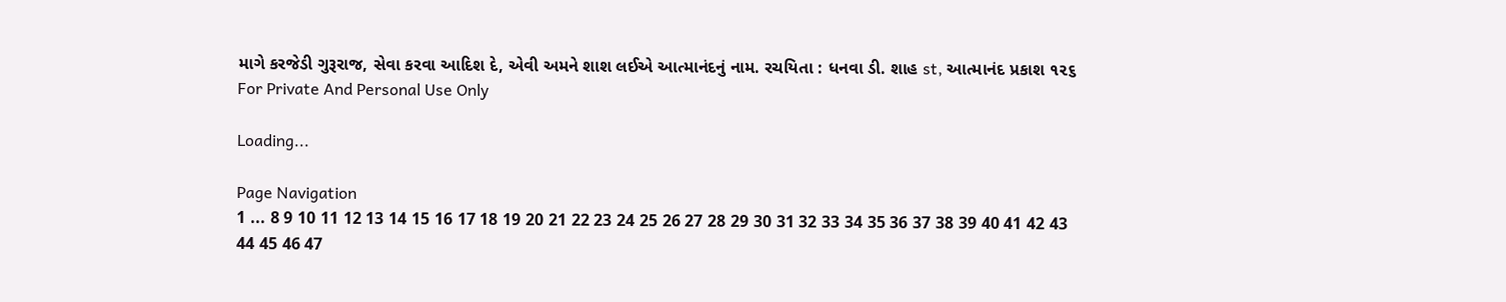માગે કરજેડી ગુરૂરાજ, સેવા કરવા આદિશ દે, એવી અમને શાશ લઈએ આત્માનંદનું નામ. રચયિતા : ધનવા ડી. શાહ st, આત્માનંદ પ્રકાશ ૧૨૬ For Private And Personal Use Only

Loading...

Page Navigation
1 ... 8 9 10 11 12 13 14 15 16 17 18 19 20 21 22 23 24 25 26 27 28 29 30 31 32 33 34 35 36 37 38 39 40 41 42 43 44 45 46 47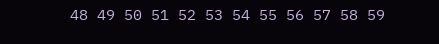48 49 50 51 52 53 54 55 56 57 58 59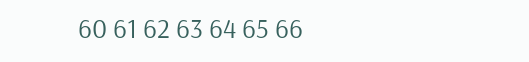60 61 62 63 64 65 66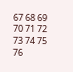67 68 69 70 71 72 73 74 75 76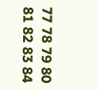77 78 79 80 81 82 83 84